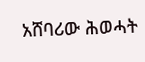አሸባሪው ሕወሓት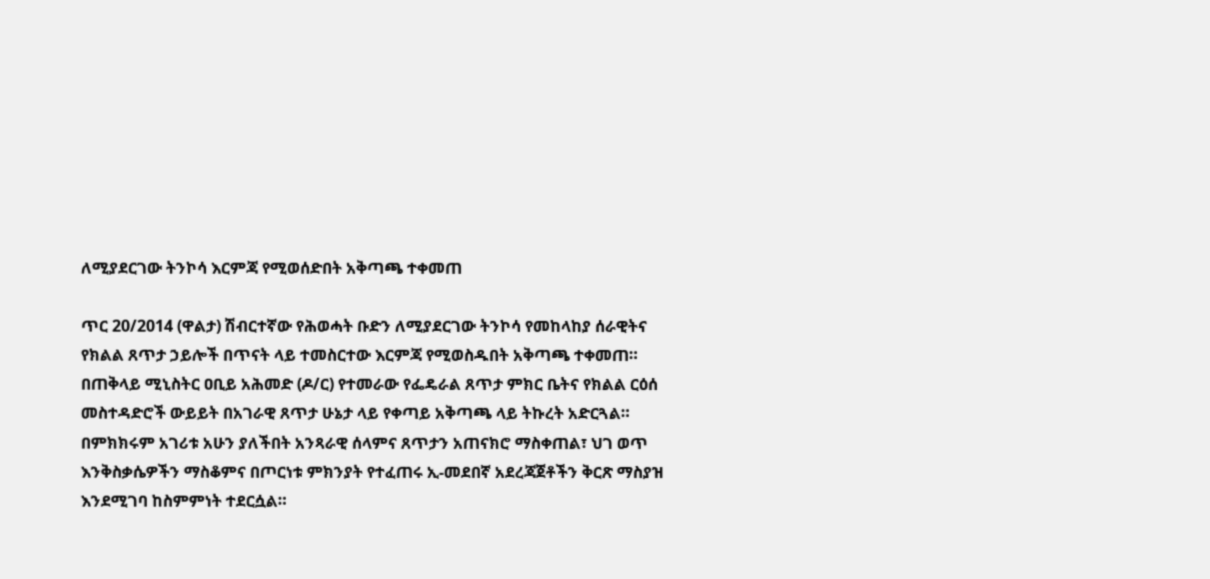ለሚያደርገው ትንኮሳ እርምጃ የሚወሰድበት አቅጣጫ ተቀመጠ

ጥር 20/2014 (ዋልታ) ሽብርተኛው የሕወሓት ቡድን ለሚያደርገው ትንኮሳ የመከላከያ ሰራዊትና የክልል ጸጥታ ኃይሎች በጥናት ላይ ተመስርተው እርምጃ የሚወስዱበት አቅጣጫ ተቀመጠ።
በጠቅላይ ሚኒስትር ዐቢይ አሕመድ (ዶ/ር) የተመራው የፌዴራል ጸጥታ ምክር ቤትና የክልል ርዕሰ መስተዳድሮች ውይይት በአገራዊ ጸጥታ ሁኔታ ላይ የቀጣይ አቅጣጫ ላይ ትኩረት አድርጓል።
በምክክሩም አገሪቱ አሁን ያለችበት አንጻራዊ ሰላምና ጸጥታን አጠናክሮ ማስቀጠል፣ ህገ ወጥ እንቅስቃሴዎችን ማስቆምና በጦርነቱ ምክንያት የተፈጠሩ ኢ-መደበኛ አደረጃጀቶችን ቅርጽ ማስያዝ እንደሚገባ ከስምምነት ተደርሷል።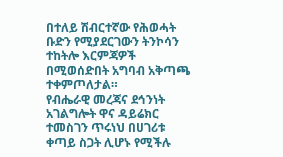በተለይ ሽብርተኛው የሕወሓት ቡድን የሚያደርገውን ትንኮሳን ተከትሎ እርምጃዎች በሚወሰድበት አግባብ አቅጣጫ ተቀምጦለታል።
የብሔራዊ መረጃና ደኅንነት አገልግሎት ዋና ዳይሬክር ተመስገን ጥሩነህ በሀገሪቱ ቀጣይ ስጋት ሊሆኑ የሚችሉ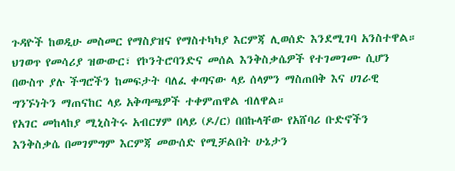ጉዳዮች ከወዲሁ መስመር የማስያዝና የማስተካካያ እርምጃ ሊወሰድ እንደሚገባ አንስተዋል።
ህገወጥ የመሳሪያ ዝውውር፣ የኮንትሮባንድና መሰል እንቅስቃሴዎች የተገመገሙ ሲሆን በውስጥ ያሉ ችግሮችን ከመፍታት ባለፈ ቀጣናው ላይ ሰላምን ማስጠበቅ እና ሀገራዊ ግንኙነትን ማጠናከር ላይ አቅጣጫዎች ተቀምጠዋል ብለዋል።
የአገር መከላከያ ሚኒስትሩ አብርሃም በላይ (ዶ/ር) በበኩላቸው የአሸባሪ ቡድኖችን እንቅስቃሴ በመገምግም እርምጃ መውሰድ የሚቻልበት ሁኔታን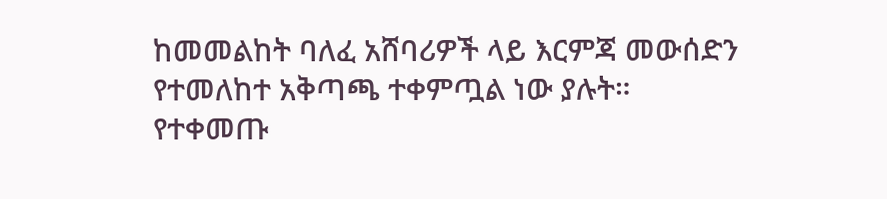ከመመልከት ባለፈ አሸባሪዎች ላይ እርምጃ መውሰድን የተመለከተ አቅጣጫ ተቀምጧል ነው ያሉት።
የተቀመጡ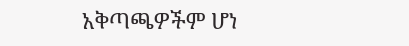አቅጣጫዎችም ሆነ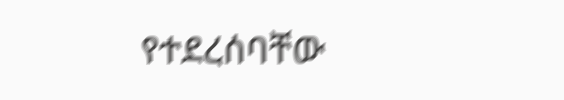የተደረሰባቸው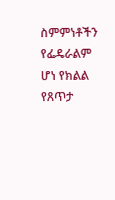ስምምነቶችን የፌዴራልም ሆነ የክልል የጸጥታ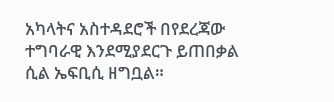አካላትና አስተዳደሮች በየደረጃው ተግባራዊ እንደሚያደርጉ ይጠበቃል ሲል ኤፍቢሲ ዘግቧል።